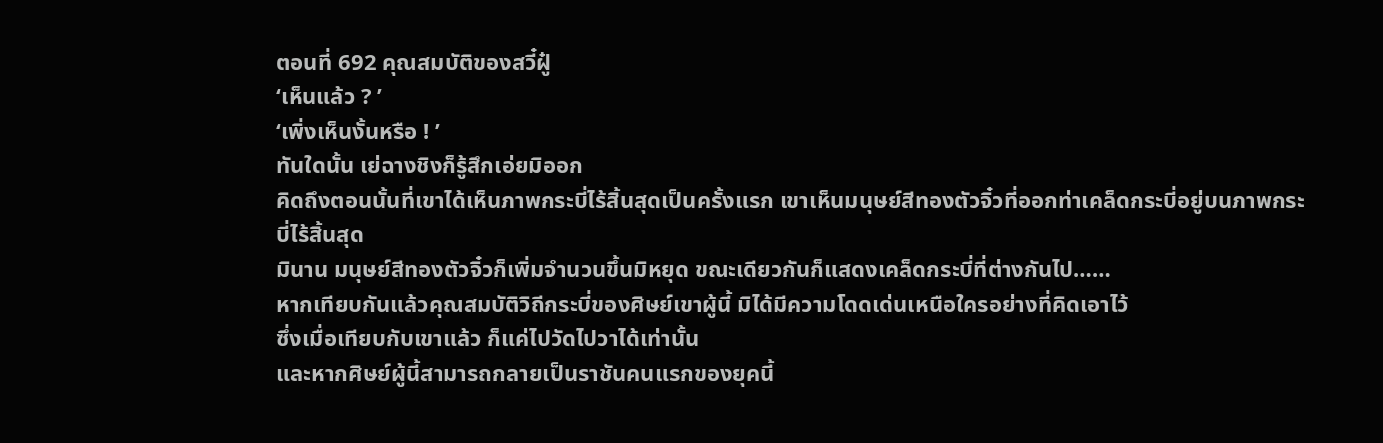ตอนที่ 692 คุณสมบัติของสวี๋ฝู๋
‘เห็นแล้ว ? ’
‘เพิ่งเห็นงั้นหรือ ! ’
ทันใดนั้น เย่ฉางชิงก็รู้สึกเอ่ยมิออก
คิดถึงตอนนั้นที่เขาได้เห็นภาพกระบี่ไร้สิ้นสุดเป็นครั้งแรก เขาเห็นมนุษย์สีทองตัวจิ๋วที่ออกท่าเคล็ดกระบี่อยู่บนภาพกระบี่ไร้สิ้นสุด
มินาน มนุษย์สีทองตัวจิ๋วก็เพิ่มจำนวนขึ้นมิหยุด ขณะเดียวกันก็แสดงเคล็ดกระบี่ที่ต่างกันไป……
หากเทียบกันแล้วคุณสมบัติวิถีกระบี่ของศิษย์เขาผู้นี้ มิได้มีความโดดเด่นเหนือใครอย่างที่คิดเอาไว้
ซึ่งเมื่อเทียบกับเขาแล้ว ก็แค่ไปวัดไปวาได้เท่านั้น
และหากศิษย์ผู้นี้สามารถกลายเป็นราชันคนแรกของยุคนี้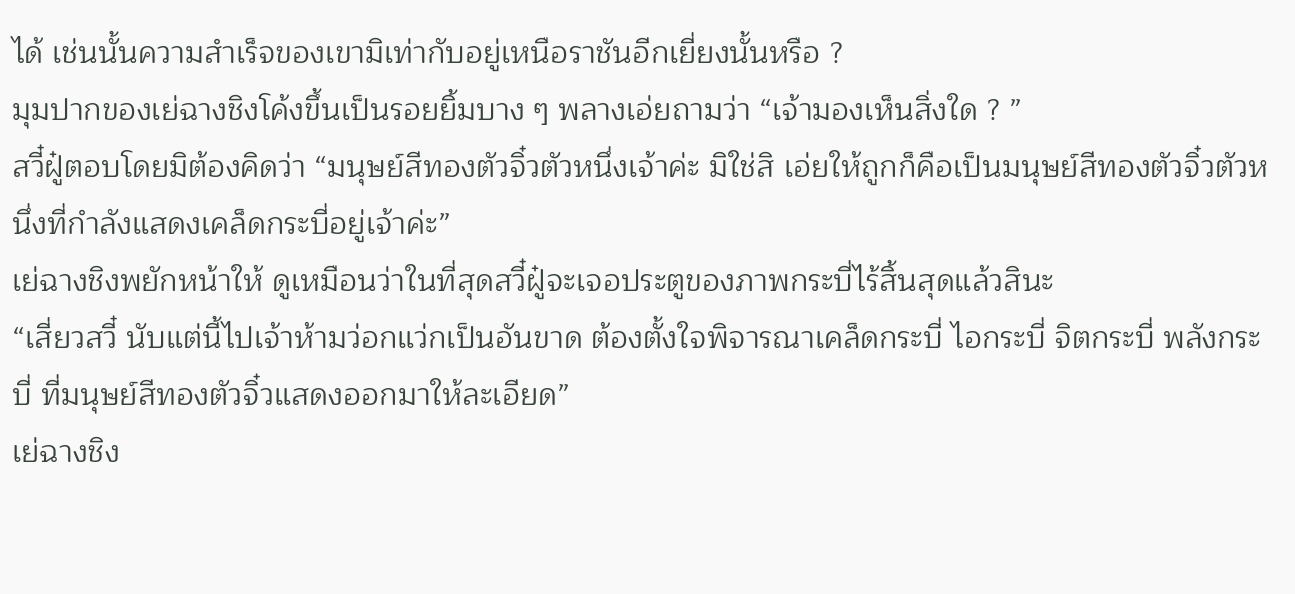ได้ เช่นนั้นความสำเร็จของเขามิเท่ากับอยู่เหนือราชันอีกเยี่ยงนั้นหรือ ?
มุมปากของเย่ฉางชิงโค้งขึ้นเป็นรอยยิ้มบาง ๆ พลางเอ่ยถามว่า “เจ้ามองเห็นสิ่งใด ? ”
สวี๋ฝู๋ตอบโดยมิต้องคิดว่า “มนุษย์สีทองตัวจิ๋วตัวหนึ่งเจ้าค่ะ มิใช่สิ เอ่ยให้ถูกก็คือเป็นมนุษย์สีทองตัวจิ๋วตัวหนึ่งที่กำลังแสดงเคล็ดกระบี่อยู่เจ้าค่ะ”
เย่ฉางชิงพยักหน้าให้ ดูเหมือนว่าในที่สุดสวี๋ฝู๋จะเจอประตูของภาพกระบี่ไร้สิ้นสุดแล้วสินะ
“เสี่ยวสวี๋ นับแต่นี้ไปเจ้าห้ามว่อกแว่กเป็นอันขาด ต้องตั้งใจพิจารณาเคล็ดกระบี่ ไอกระบี่ จิตกระบี่ พลังกระบี่ ที่มนุษย์สีทองตัวจิ๋วแสดงออกมาให้ละเอียด”
เย่ฉางชิง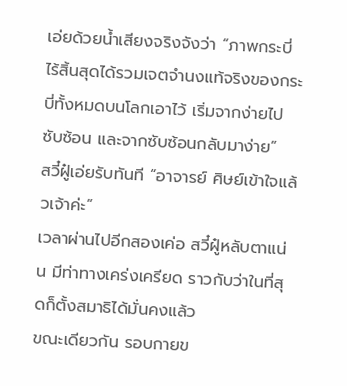เอ่ยด้วยน้ำเสียงจริงจังว่า “ภาพกระบี่ไร้สิ้นสุดได้รวมเจตจำนงแท้จริงของกระบี่ทั้งหมดบนโลกเอาไว้ เริ่มจากง่ายไปซับซ้อน และจากซับซ้อนกลับมาง่าย”
สวี๋ฝู๋เอ่ยรับทันที “อาจารย์ ศิษย์เข้าใจแล้วเจ้าค่ะ”
เวลาผ่านไปอีกสองเค่อ สวี๋ฝู๋หลับตาแน่น มีท่าทางเคร่งเครียด ราวกับว่าในที่สุดก็ตั้งสมาธิได้มั่นคงแล้ว
ขณะเดียวกัน รอบกายข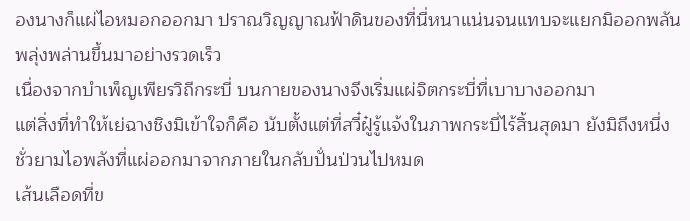องนางก็แผ่ไอหมอกออกมา ปราณวิญญาณฟ้าดินของที่นี่หนาแน่นจนแทบจะแยกมิออกพลันพลุ่งพล่านขึ้นมาอย่างรวดเร็ว
เนื่องจากบำเพ็ญเพียรวิถีกระบี่ บนกายของนางจึงเริ่มแผ่จิตกระบี่ที่เบาบางออกมา
แต่สิ่งที่ทำให้เย่ฉางชิงมิเข้าใจก็คือ นับตั้งแต่ที่สวี๋ฝู๋รู้แจ้งในภาพกระบี่ไร้สิ้นสุดมา ยังมิถึงหนึ่งชั่วยามไอพลังที่แผ่ออกมาจากภายในกลับปั่นป่วนไปหมด
เส้นเลือดที่ข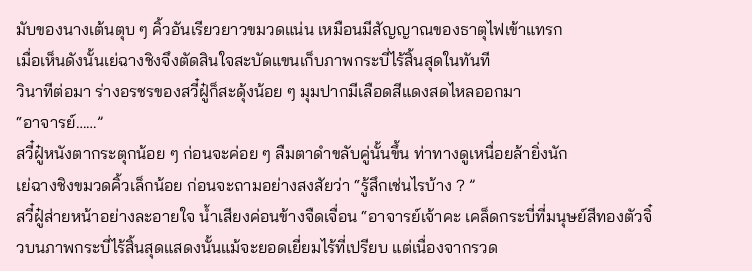มับของนางเต้นตุบ ๆ คิ้วอันเรียวยาวขมวดแน่น เหมือนมีสัญญาณของธาตุไฟเข้าแทรก
เมื่อเห็นดังนั้นเย่ฉางชิงจึงตัดสินใจสะบัดแขนเก็บภาพกระบี่ไร้สิ้นสุดในทันที
วินาทีต่อมา ร่างอรชรของสวี๋ฝู๋ก็สะดุ้งน้อย ๆ มุมปากมีเลือดสีแดงสดไหลออกมา
“อาจารย์……”
สวี๋ฝู๋หนังตากระตุกน้อย ๆ ก่อนจะค่อย ๆ ลืมตาดำขลับคู่นั้นขึ้น ท่าทางดูเหนื่อยล้ายิ่งนัก
เย่ฉางชิงขมวดคิ้วเล็กน้อย ก่อนจะถามอย่างสงสัยว่า “รู้สึกเช่นไรบ้าง ? ”
สวี๋ฝู๋ส่ายหน้าอย่างละอายใจ น้ำเสียงค่อนข้างจืดเจื่อน “อาจารย์เจ้าคะ เคล็ดกระบี่ที่มนุษย์สีทองตัวจิ๋วบนภาพกระบี่ไร้สิ้นสุดแสดงนั้นแม้จะยอดเยี่ยมไร้ที่เปรียบ แต่เนื่องจากรวด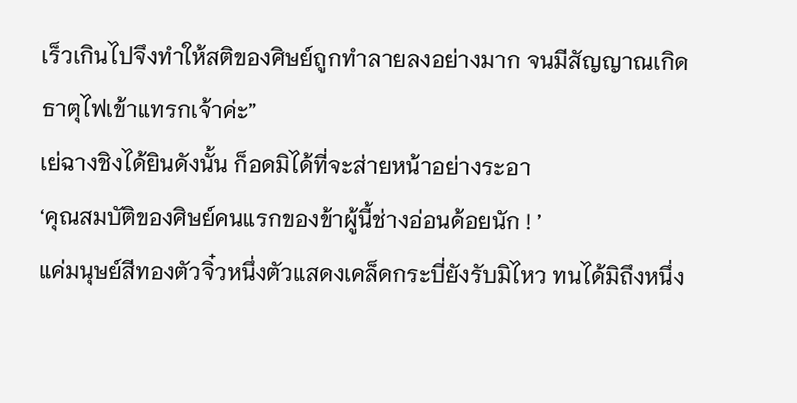เร็วเกินไปจึงทำให้สติของศิษย์ถูกทำลายลงอย่างมาก จนมีสัญญาณเกิดธาตุไฟเข้าแทรกเจ้าค่ะ”
เย่ฉางชิงได้ยินดังนั้น ก็อดมิได้ที่จะส่ายหน้าอย่างระอา
‘คุณสมบัติของศิษย์คนแรกของข้าผู้นี้ช่างอ่อนด้อยนัก ! ’
แค่มนุษย์สีทองตัวจิ๋วหนึ่งตัวแสดงเคล็ดกระบี่ยังรับมิไหว ทนได้มิถึงหนึ่ง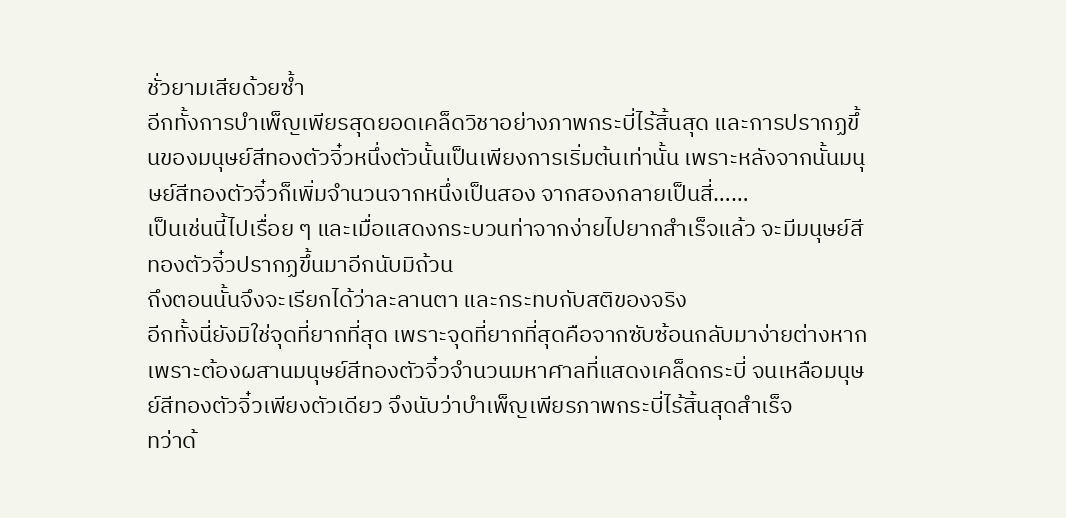ชั่วยามเสียด้วยซ้ำ
อีกทั้งการบำเพ็ญเพียรสุดยอดเคล็ดวิชาอย่างภาพกระบี่ไร้สิ้นสุด และการปรากฏขึ้นของมนุษย์สีทองตัวจิ๋วหนึ่งตัวนั้นเป็นเพียงการเริ่มต้นเท่านั้น เพราะหลังจากนั้นมนุษย์สีทองตัวจิ๋วก็เพิ่มจำนวนจากหนึ่งเป็นสอง จากสองกลายเป็นสี่……
เป็นเช่นนี้ไปเรื่อย ๆ และเมื่อแสดงกระบวนท่าจากง่ายไปยากสำเร็จแล้ว จะมีมนุษย์สีทองตัวจิ๋วปรากฏขึ้นมาอีกนับมิถ้วน
ถึงตอนนั้นจึงจะเรียกได้ว่าละลานตา และกระทบกับสติของจริง
อีกทั้งนี่ยังมิใช่จุดที่ยากที่สุด เพราะจุดที่ยากที่สุดคือจากซับซ้อนกลับมาง่ายต่างหาก
เพราะต้องผสานมนุษย์สีทองตัวจิ๋วจำนวนมหาศาลที่แสดงเคล็ดกระบี่ จนเหลือมนุษย์สีทองตัวจิ๋วเพียงตัวเดียว จึงนับว่าบำเพ็ญเพียรภาพกระบี่ไร้สิ้นสุดสำเร็จ
ทว่าด้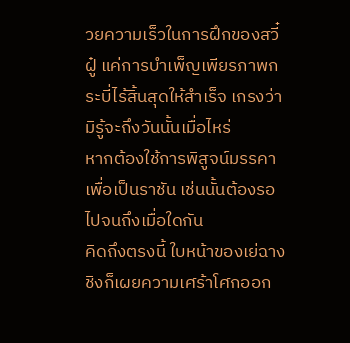วยความเร็วในการฝึกของสวี๋ฝู๋ แค่การบำเพ็ญเพียรภาพกระบี่ไร้สิ้นสุดให้สำเร็จ เกรงว่ามิรู้จะถึงวันนั้นเมื่อไหร่
หากต้องใช้การพิสูจน์มรรคาเพื่อเป็นราชัน เช่นนั้นต้องรอไปจนถึงเมื่อใดกัน
คิดถึงตรงนี้ ใบหน้าของเย่ฉางชิงก็เผยความเศร้าโศกออก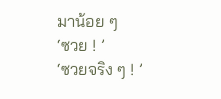มาน้อย ๆ
‘ซวย ! ’
‘ซวยจริง ๆ ! ’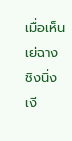เมื่อเห็นเย่ฉางชิงนิ่งเงี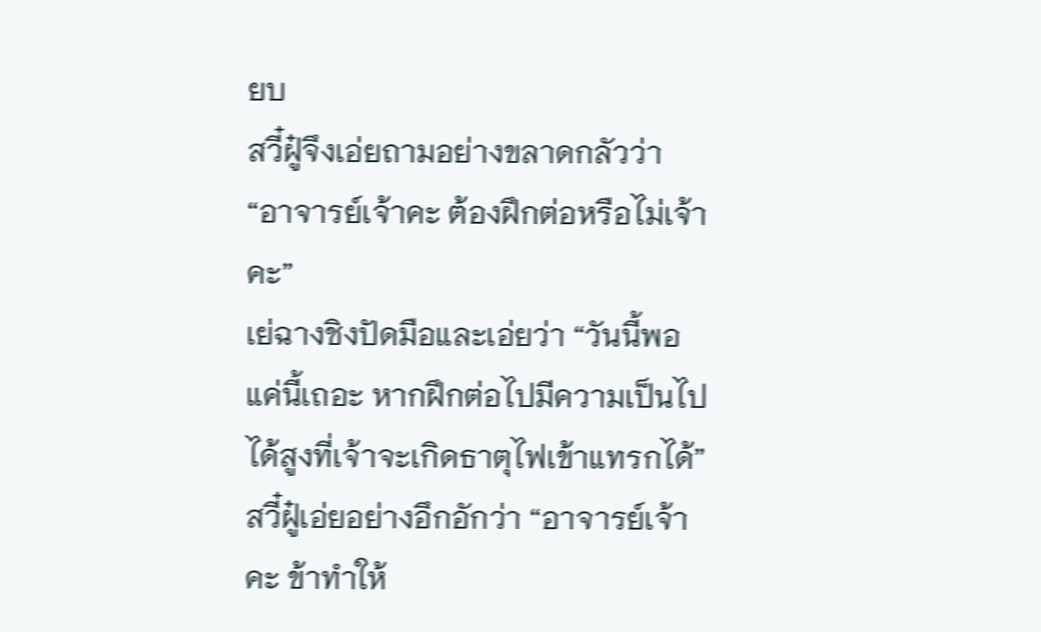ยบ
สวี๋ฝู๋จึงเอ่ยถามอย่างขลาดกลัวว่า “อาจารย์เจ้าคะ ต้องฝึกต่อหรือไม่เจ้าคะ”
เย่ฉางชิงปัดมือและเอ่ยว่า “วันนี้พอแค่นี้เถอะ หากฝึกต่อไปมีความเป็นไปได้สูงที่เจ้าจะเกิดธาตุไฟเข้าแทรกได้”
สวี๋ฝู๋เอ่ยอย่างอึกอักว่า “อาจารย์เจ้าคะ ข้าทำให้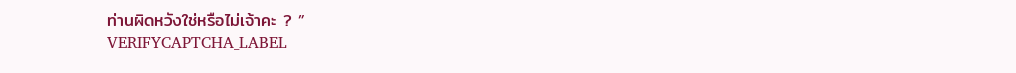ท่านผิดหวังใช่หรือไม่เจ้าคะ ? ”
VERIFYCAPTCHA_LABEL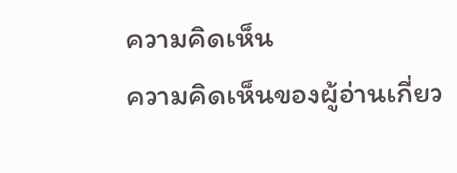ความคิดเห็น
ความคิดเห็นของผู้อ่านเกี่ยว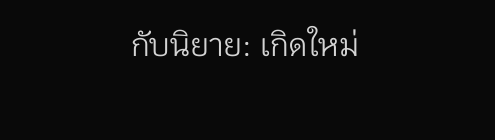กับนิยาย: เกิดใหม่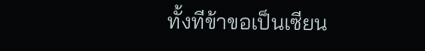ทั้งทีข้าขอเป็นเซียน